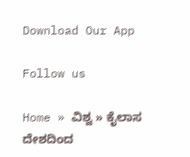Download Our App

Follow us

Home » ವಿಶ್ವ » ಕೈಲಾಸ ದೇಶದಿಂದ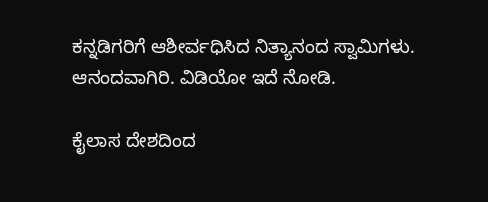ಕನ್ನಡಿಗರಿಗೆ ಆಶೀರ್ವಧಿಸಿದ ನಿತ್ಯಾನಂದ ಸ್ವಾಮಿಗಳು. ಆನಂದವಾಗಿರಿ. ವಿಡಿಯೋ ಇದೆ ನೋಡಿ.

ಕೈಲಾಸ ದೇಶದಿಂದ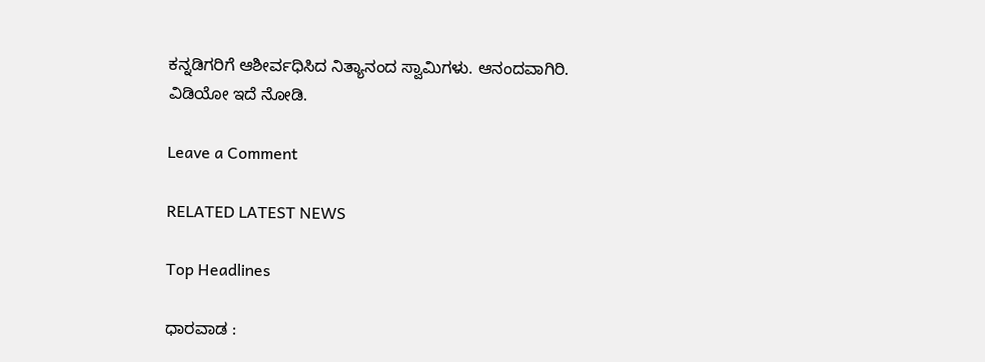ಕನ್ನಡಿಗರಿಗೆ ಆಶೀರ್ವಧಿಸಿದ ನಿತ್ಯಾನಂದ ಸ್ವಾಮಿಗಳು. ಆನಂದವಾಗಿರಿ. ವಿಡಿಯೋ ಇದೆ ನೋಡಿ.

Leave a Comment

RELATED LATEST NEWS

Top Headlines

ಧಾರವಾಡ :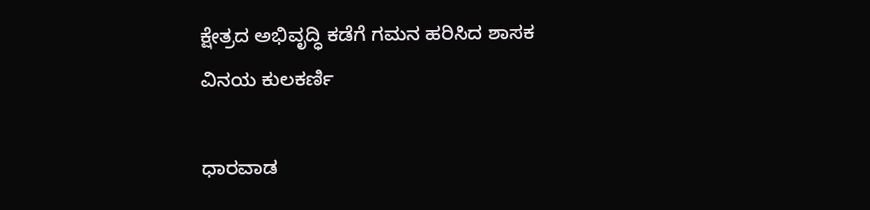ಕ್ಷೇತ್ರದ ಅಭಿವೃದ್ಧಿ ಕಡೆಗೆ ಗಮನ ಹರಿಸಿದ ಶಾಸಕ ವಿನಯ ಕುಲಕರ್ಣಿ

ಧಾರವಾಡ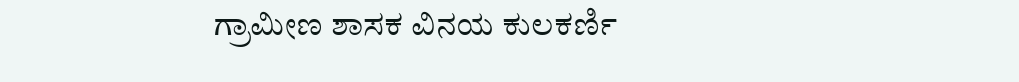ಗ್ರಾಮೀಣ ಶಾಸಕ ವಿನಯ ಕುಲಕರ್ಣಿ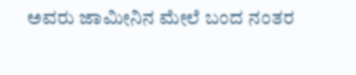ಅವರು ಜಾಮೀನಿನ ಮೇಲೆ ಬಂದ ನಂತರ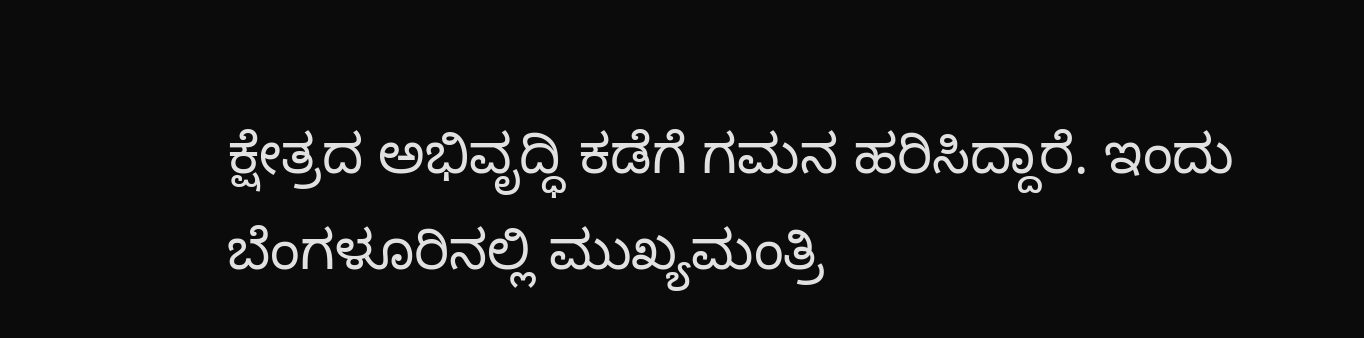ಕ್ಷೇತ್ರದ ಅಭಿವೃದ್ಧಿ ಕಡೆಗೆ ಗಮನ ಹರಿಸಿದ್ದಾರೆ. ಇಂದು ಬೆಂಗಳೂರಿನಲ್ಲಿ ಮುಖ್ಯಮಂತ್ರಿ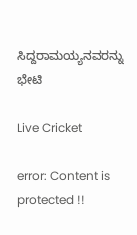ಸಿದ್ದರಾಮಯ್ಯನವರನ್ನು ಭೇಟಿ

Live Cricket

error: Content is protected !!